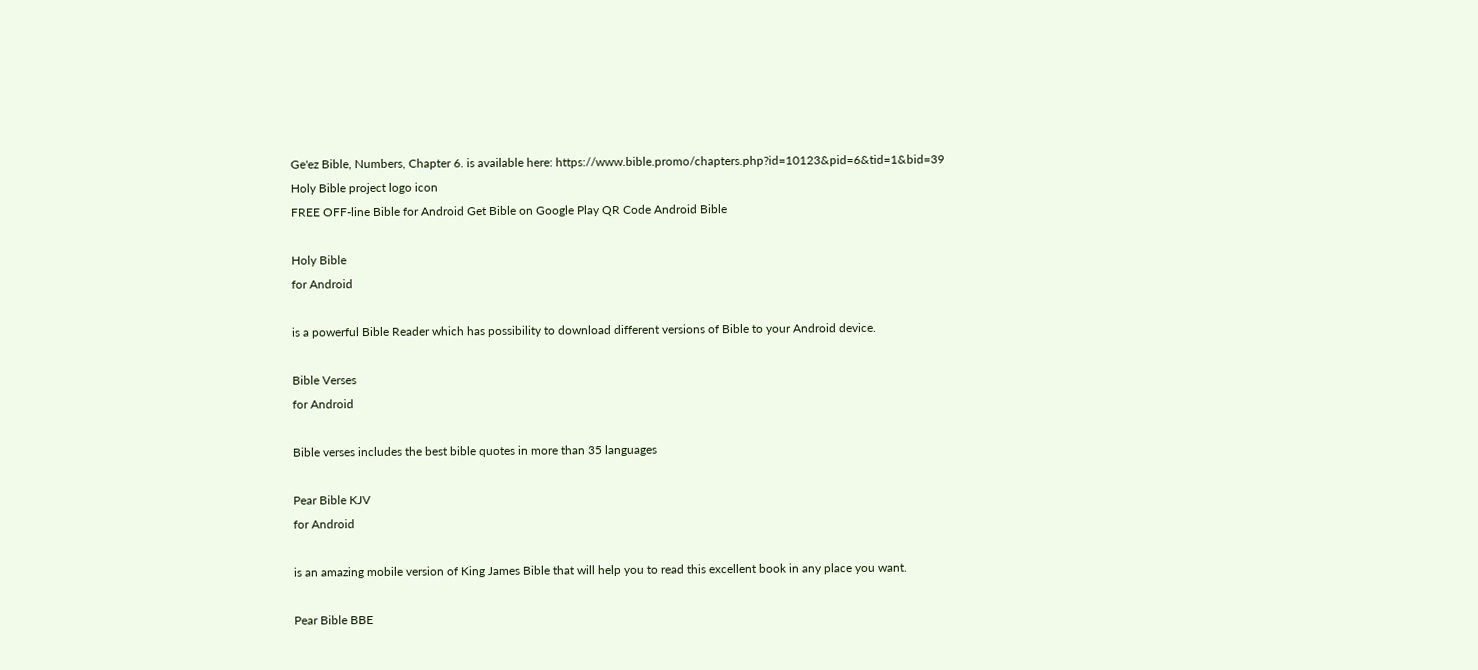Ge'ez Bible, Numbers, Chapter 6. is available here: https://www.bible.promo/chapters.php?id=10123&pid=6&tid=1&bid=39
Holy Bible project logo icon
FREE OFF-line Bible for Android Get Bible on Google Play QR Code Android Bible

Holy Bible
for Android

is a powerful Bible Reader which has possibility to download different versions of Bible to your Android device.

Bible Verses
for Android

Bible verses includes the best bible quotes in more than 35 languages

Pear Bible KJV
for Android

is an amazing mobile version of King James Bible that will help you to read this excellent book in any place you want.

Pear Bible BBE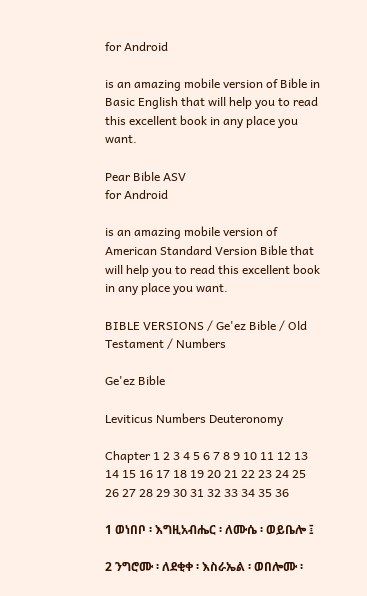for Android

is an amazing mobile version of Bible in Basic English that will help you to read this excellent book in any place you want.

Pear Bible ASV
for Android

is an amazing mobile version of American Standard Version Bible that will help you to read this excellent book in any place you want.

BIBLE VERSIONS / Ge'ez Bible / Old Testament / Numbers

Ge'ez Bible

Leviticus Numbers Deuteronomy

Chapter 1 2 3 4 5 6 7 8 9 10 11 12 13 14 15 16 17 18 19 20 21 22 23 24 25 26 27 28 29 30 31 32 33 34 35 36

1 ወነበቦ ፡ እግዚአብሔር ፡ ለሙሴ ፡ ወይቤሎ ፤

2 ንግሮሙ ፡ ለደቂቀ ፡ እስራኤል ፡ ወበሎሙ ፡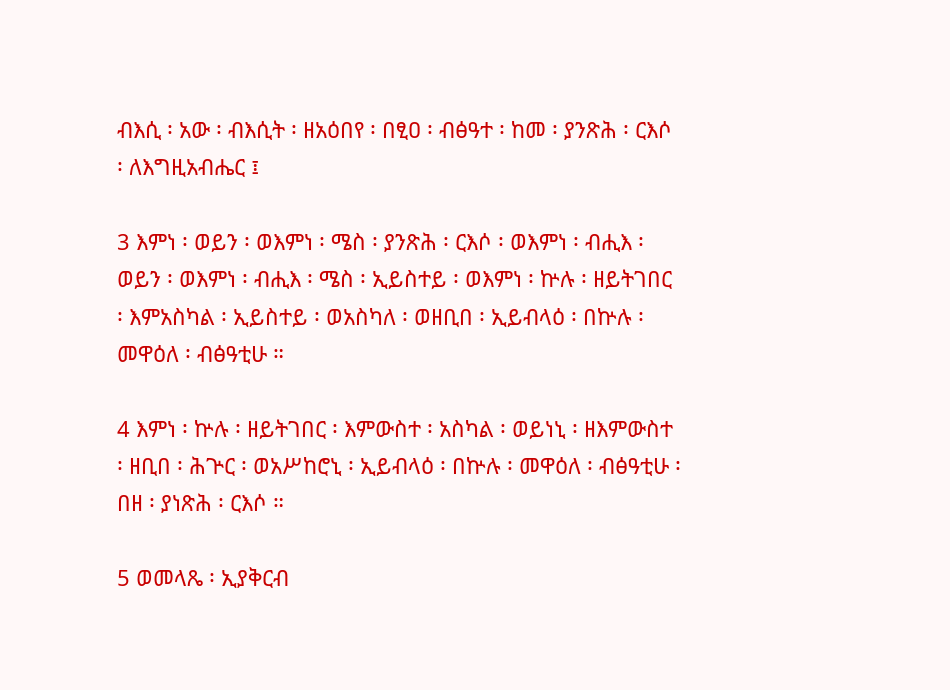ብእሲ ፡ አው ፡ ብእሲት ፡ ዘአዕበየ ፡ በፂዐ ፡ ብፅዓተ ፡ ከመ ፡ ያንጽሕ ፡ ርእሶ ፡ ለእግዚአብሔር ፤

3 እምነ ፡ ወይን ፡ ወእምነ ፡ ሜስ ፡ ያንጽሕ ፡ ርእሶ ፡ ወእምነ ፡ ብሒእ ፡ ወይን ፡ ወእምነ ፡ ብሒእ ፡ ሜስ ፡ ኢይስተይ ፡ ወእምነ ፡ ኵሉ ፡ ዘይትገበር ፡ እምአስካል ፡ ኢይስተይ ፡ ወአስካለ ፡ ወዘቢበ ፡ ኢይብላዕ ፡ በኵሉ ፡ መዋዕለ ፡ ብፅዓቲሁ ።

4 እምነ ፡ ኵሉ ፡ ዘይትገበር ፡ እምውስተ ፡ አስካል ፡ ወይነኒ ፡ ዘእምውስተ ፡ ዘቢበ ፡ ሕጕር ፡ ወአሥከሮኒ ፡ ኢይብላዕ ፡ በኵሉ ፡ መዋዕለ ፡ ብፅዓቲሁ ፡ በዘ ፡ ያነጽሕ ፡ ርእሶ ።

5 ወመላጼ ፡ ኢያቅርብ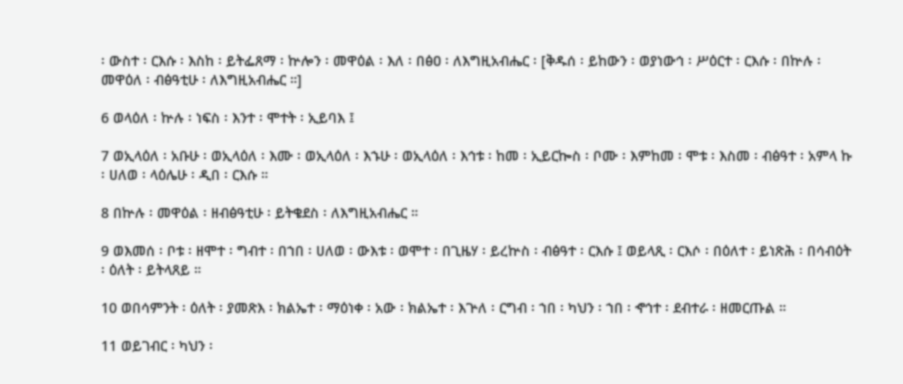፡ ውስተ ፡ ርእሱ ፡ እስከ ፡ ይትፌጸማ ፡ ኵሎን ፡ መዋዕል ፡ እለ ፡ በፅዐ ፡ ለእግዚአብሔር ፡ [ቅዱሰ ፡ ይከውን ፡ ወያነውኅ ፡ ሥዕርተ ፡ ርእሱ ፡ በኵሉ ፡ መዋዕለ ፡ ብፅዓቲሁ ፡ ለእግዚአብሔር ።]

6 ወላዕለ ፡ ኵሉ ፡ ነፍስ ፡ እንተ ፡ ሞተት ፡ ኢይባእ ፤

7 ወኢላዕለ ፡ አቡሁ ፡ ወኢላዕለ ፡ እሙ ፡ ወኢላዕለ ፡ እኁሁ ፡ ወኢላዕለ ፡ እኅቱ ፡ ከመ ፡ ኢይርኰስ ፡ ቦሙ ፡ እምከመ ፡ ሞቱ ፡ እስመ ፡ ብፅዓተ ፡ አምላ ኩ ፡ ሀለወ ፡ ላዕሌሁ ፡ ዲበ ፡ ርእሱ ።

8 በኵሉ ፡ መዋዕል ፡ ዘብፅዓቲሁ ፡ ይትቄደስ ፡ ለእግዚአብሔር ።

9 ወእመሰ ፡ ቦቱ ፡ ዘሞተ ፡ ግብተ ፡ በኀበ ፡ ሀለወ ፡ ውእቱ ፡ ወሞተ ፡ በጊዜሃ ፡ ይረኵስ ፡ ብፅዓተ ፡ ርእሱ ፤ ወይላጺ ፡ ርእሶ ፡ በዕለተ ፡ ይነጽሕ ፡ በሳብዕት ፡ ዕለት ፡ ይትላጸይ ።

10 ወበሳምንት ፡ ዕለት ፡ ያመጽእ ፡ ክልኤተ ፡ ማዕነቀ ፡ አው ፡ ክልኤተ ፡ እጕለ ፡ ርግብ ፡ ኀበ ፡ ካህን ፡ ኀበ ፡ ኆኅተ ፡ ደብተራ ፡ ዘመርጡል ።

11 ወይገብር ፡ ካህን ፡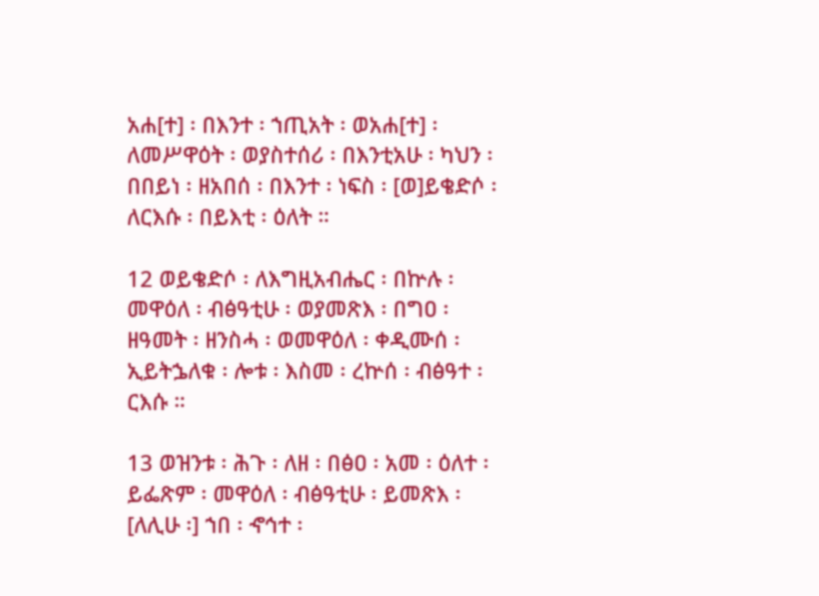አሐ[ተ] ፡ በእንተ ፡ ኀጢአት ፡ ወአሐ[ተ] ፡ ለመሥዋዕት ፡ ወያስተሰሪ ፡ በእንቲአሁ ፡ ካህን ፡ በበይነ ፡ ዘአበሰ ፡ በእንተ ፡ ነፍስ ፡ [ወ]ይቄድሶ ፡ ለርእሱ ፡ በይእቲ ፡ ዕለት ።

12 ወይቄድሶ ፡ ለእግዚአብሔር ፡ በኵሉ ፡ መዋዕለ ፡ ብፅዓቲሁ ፡ ወያመጽእ ፡ በግዐ ፡ ዘዓመት ፡ ዘንስሓ ፡ ወመዋዕለ ፡ ቀዲሙሰ ፡ ኢይትኌለቁ ፡ ሎቱ ፡ እስመ ፡ ረኵሰ ፡ ብፅዓተ ፡ ርእሱ ።

13 ወዝንቱ ፡ ሕጉ ፡ ለዘ ፡ በፅዐ ፡ አመ ፡ ዕለተ ፡ ይፌጽም ፡ መዋዕለ ፡ ብፅዓቲሁ ፡ ይመጽእ ፡ [ለሊሁ ፡] ኀበ ፡ ኆኅተ ፡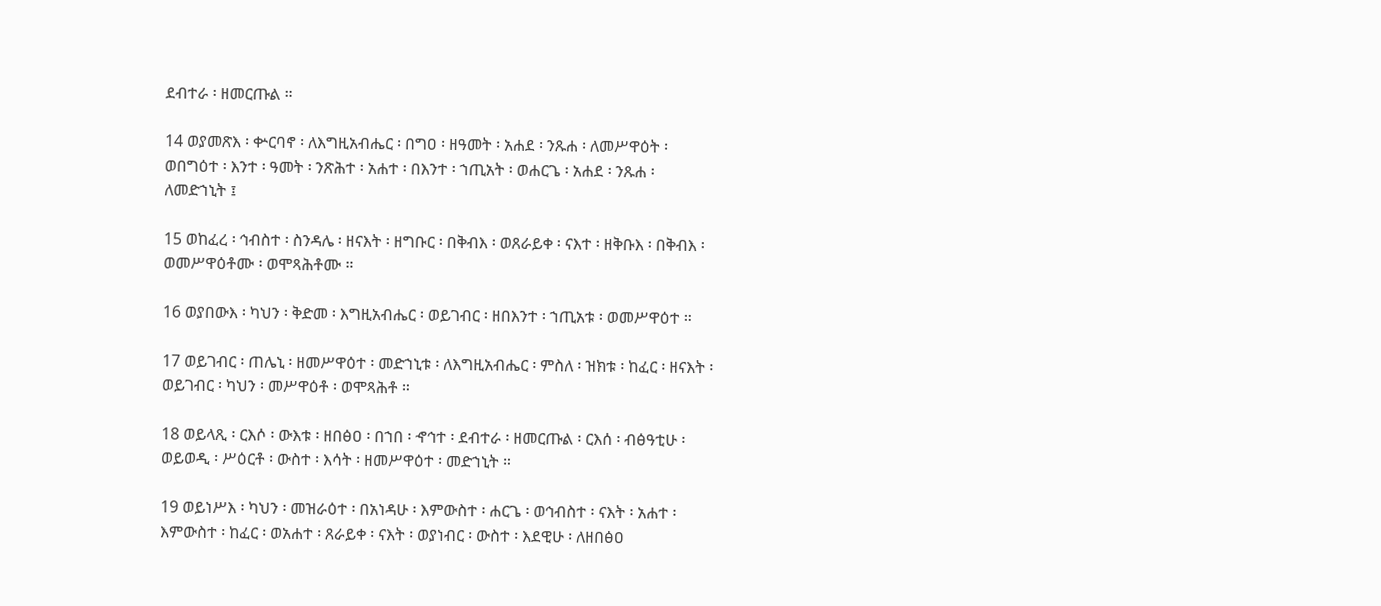ደብተራ ፡ ዘመርጡል ።

14 ወያመጽእ ፡ ቍርባኖ ፡ ለእግዚአብሔር ፡ በግዐ ፡ ዘዓመት ፡ አሐደ ፡ ንጹሐ ፡ ለመሥዋዕት ፡ ወበግዕተ ፡ እንተ ፡ ዓመት ፡ ንጽሕተ ፡ አሐተ ፡ በእንተ ፡ ኀጢአት ፡ ወሐርጌ ፡ አሐደ ፡ ንጹሐ ፡ ለመድኀኒት ፤

15 ወከፈረ ፡ ኅብስተ ፡ ስንዳሌ ፡ ዘናእት ፡ ዘግቡር ፡ በቅብእ ፡ ወጸራይቀ ፡ ናእተ ፡ ዘቅቡእ ፡ በቅብእ ፡ ወመሥዋዕቶሙ ፡ ወሞጻሕቶሙ ።

16 ወያበውእ ፡ ካህን ፡ ቅድመ ፡ እግዚአብሔር ፡ ወይገብር ፡ ዘበእንተ ፡ ኀጢአቱ ፡ ወመሥዋዕተ ።

17 ወይገብር ፡ ጠሌኒ ፡ ዘመሥዋዕተ ፡ መድኀኒቱ ፡ ለእግዚአብሔር ፡ ምስለ ፡ ዝክቱ ፡ ከፈር ፡ ዘናእት ፡ ወይገብር ፡ ካህን ፡ መሥዋዕቶ ፡ ወሞጻሕቶ ።

18 ወይላጺ ፡ ርእሶ ፡ ውእቱ ፡ ዘበፅዐ ፡ በኀበ ፡ ኆኅተ ፡ ደብተራ ፡ ዘመርጡል ፡ ርእሰ ፡ ብፅዓቲሁ ፡ ወይወዲ ፡ ሥዕርቶ ፡ ውስተ ፡ እሳት ፡ ዘመሥዋዕተ ፡ መድኀኒት ።

19 ወይነሥእ ፡ ካህን ፡ መዝራዕተ ፡ በአነዳሁ ፡ እምውስተ ፡ ሐርጌ ፡ ወኅብስተ ፡ ናእት ፡ አሐተ ፡ እምውስተ ፡ ከፈር ፡ ወአሐተ ፡ ጸራይቀ ፡ ናእት ፡ ወያነብር ፡ ውስተ ፡ እደዊሁ ፡ ለዘበፅዐ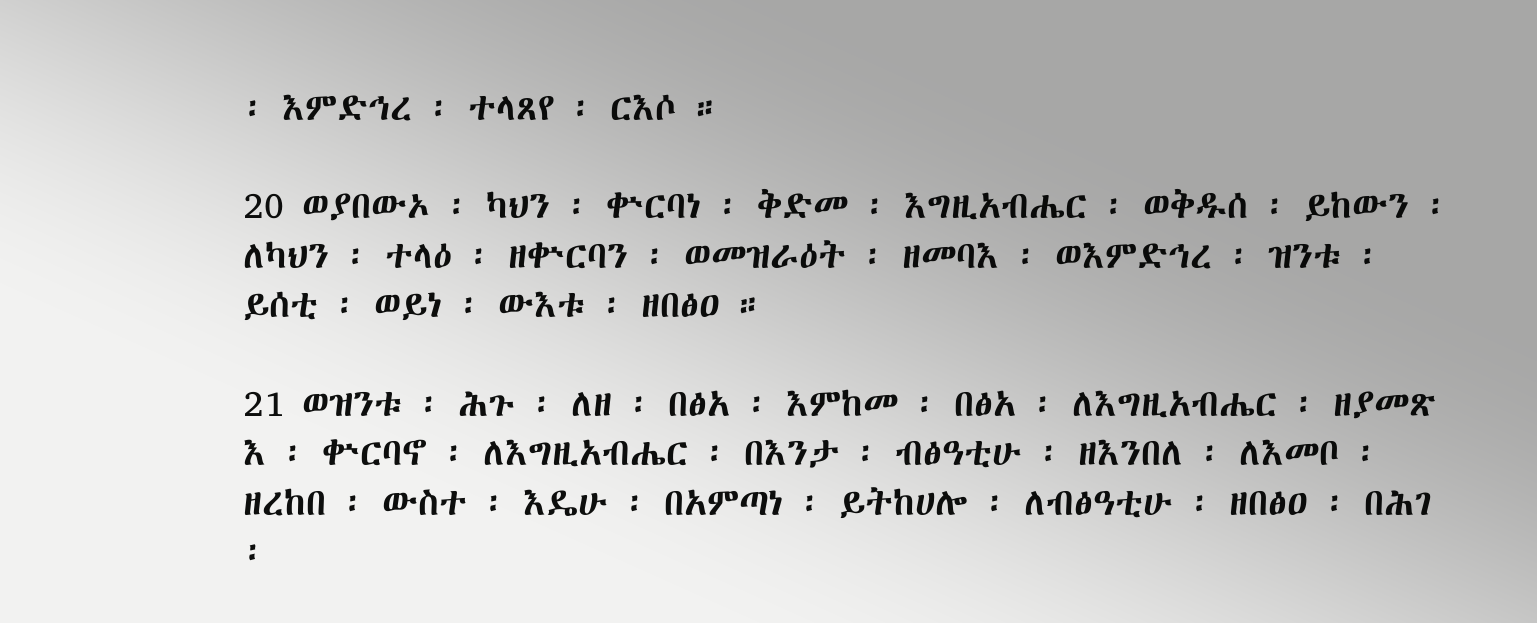፡ እምድኅረ ፡ ተላጸየ ፡ ርእሶ ።

20 ወያበውኦ ፡ ካህን ፡ ቍርባነ ፡ ቅድመ ፡ እግዚአብሔር ፡ ወቅዱሰ ፡ ይከውን ፡ ለካህን ፡ ተላዕ ፡ ዘቍርባን ፡ ወመዝራዕት ፡ ዘመባእ ፡ ወእምድኅረ ፡ ዝንቱ ፡ ይሰቲ ፡ ወይነ ፡ ውእቱ ፡ ዘበፅዐ ።

21 ወዝንቱ ፡ ሕጉ ፡ ለዘ ፡ በፅአ ፡ እምከመ ፡ በፅአ ፡ ለእግዚአብሔር ፡ ዘያመጽ እ ፡ ቍርባኖ ፡ ለእግዚአብሔር ፡ በእንታ ፡ ብፅዓቲሁ ፡ ዘእንበለ ፡ ለእመቦ ፡ ዘረከበ ፡ ውስተ ፡ እዴሁ ፡ በአምጣነ ፡ ይትከሀሎ ፡ ለብፅዓቲሁ ፡ ዘበፅዐ ፡ በሕገ ፡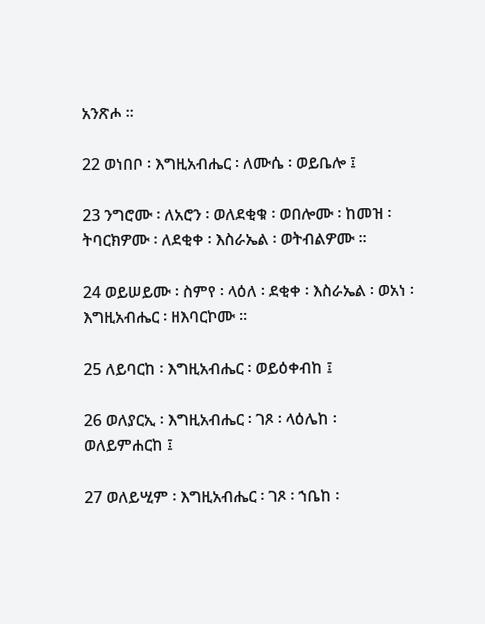አንጽሖ ።

22 ወነበቦ ፡ እግዚአብሔር ፡ ለሙሴ ፡ ወይቤሎ ፤

23 ንግሮሙ ፡ ለአሮን ፡ ወለደቂቁ ፡ ወበሎሙ ፡ ከመዝ ፡ ትባርክዎሙ ፡ ለደቂቀ ፡ እስራኤል ፡ ወትብልዎሙ ።

24 ወይሠይሙ ፡ ስምየ ፡ ላዕለ ፡ ደቂቀ ፡ እስራኤል ፡ ወአነ ፡ እግዚአብሔር ፡ ዘእባርኮሙ ።

25 ለይባርከ ፡ እግዚአብሔር ፡ ወይዕቀብከ ፤

26 ወለያርኢ ፡ እግዚአብሔር ፡ ገጾ ፡ ላዕሌከ ፡ ወለይምሐርከ ፤

27 ወለይሢም ፡ እግዚአብሔር ፡ ገጾ ፡ ኀቤከ ፡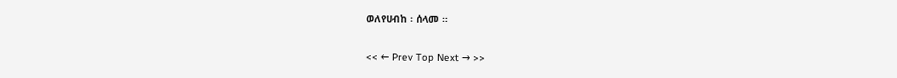ወለየሀብከ ፡ ሰላመ ።

<< ← Prev Top Next → >>